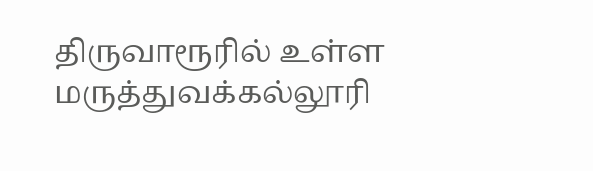திருவாரூரில் உள்ள மருத்துவக்கல்லூரி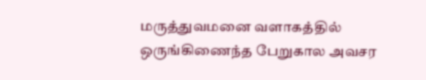மருத்துவமனை வளாகத்தில் ஒருங்கிணைந்த பேறுகால அவசர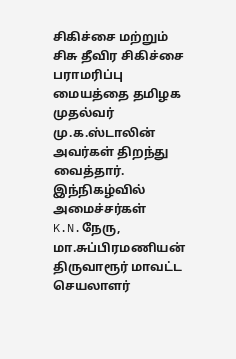சிகிச்சை மற்றும் சிசு தீவிர சிகிச்சை பராமரிப்பு மையத்தை தமிழக முதல்வர் மு.க.ஸ்டாலின் அவர்கள் திறந்து வைத்தார். இந்நிகழ்வில் அமைச்சர்கள் K.N.நேரு, மா.சுப்பிரமணியன் திருவாரூர் மாவட்ட செயலாளர்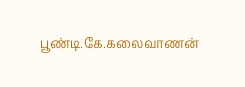பூண்டி.கே.கலைவாணன்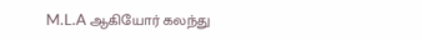M.L.A ஆகியோர் கலந்து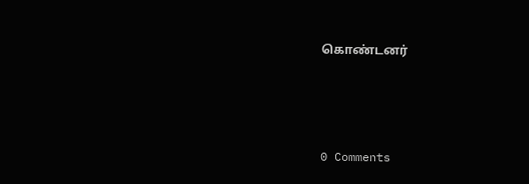கொண்டனர்



0 Comments